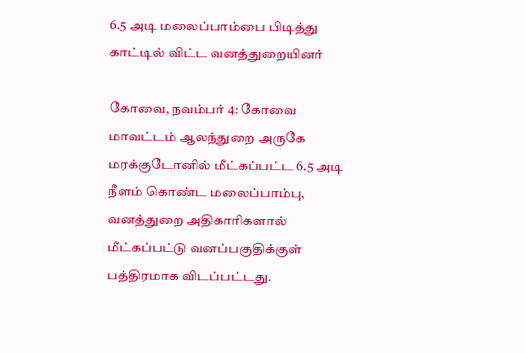6.5 அடி மலைப்பாம்பை பிடித்து காட்டில் விட்ட வனத்துறையினர்

கோவை, நவம்பர் 4: கோவை மாவட்டம் ஆலந்துறை அருகே மரக்குடோனில் மீட்கப்பட்ட 6.5 அடி நீளம் கொண்ட மலைப்பாம்பு, வனத்துறை அதிகாரிகளால் மீட்கப்பட்டு வனப்பகுதிக்குள் பத்திரமாக விடப்பட்டது.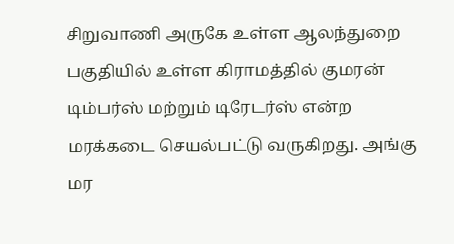சிறுவாணி அருகே உள்ள ஆலந்துறை பகுதியில் உள்ள கிராமத்தில் குமரன் டிம்பர்ஸ் மற்றும் டிரேடர்ஸ் என்ற மரக்கடை செயல்பட்டு வருகிறது. அங்கு மர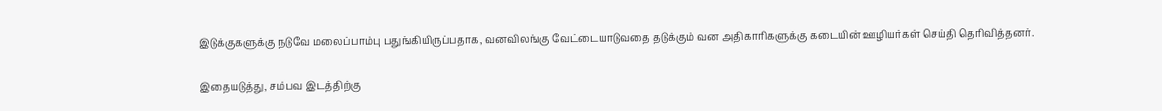இடுக்குகளுக்கு நடுவே மலைப்பாம்பு பதுங்கியிருப்பதாக, வனவிலங்கு வேட்டையாடுவதை தடுக்கும் வன அதிகாரிகளுக்கு கடையின் ஊழியர்கள் செய்தி தெரிவித்தனர்.

இதையடுத்து, சம்பவ இடத்திற்கு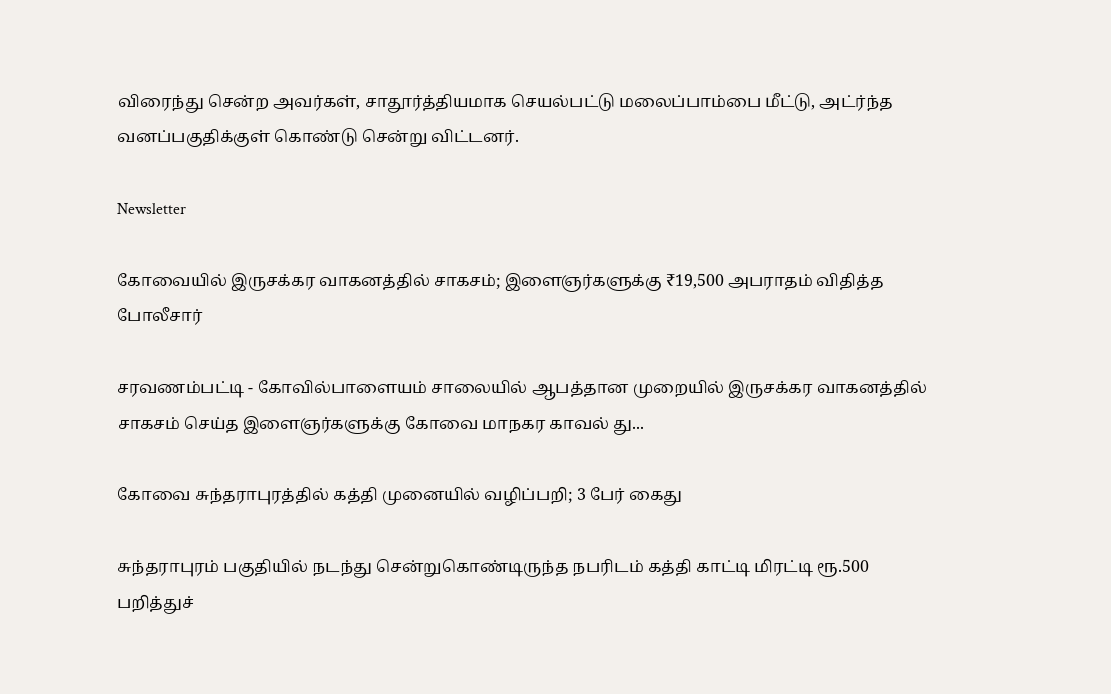விரைந்து சென்ற அவர்கள், சாதூர்த்தியமாக செயல்பட்டு மலைப்பாம்பை மீட்டு, அட்ர்ந்த வனப்பகுதிக்குள் கொண்டு சென்று விட்டனர்.

Newsletter

கோவையில் இருசக்கர வாகனத்தில் சாகசம்; இளைஞர்களுக்கு ₹19,500 அபராதம் விதித்த போலீசார்

சரவணம்பட்டி - கோவில்பாளையம் சாலையில் ஆபத்தான முறையில் இருசக்கர வாகனத்தில் சாகசம் செய்த இளைஞர்களுக்கு கோவை மாநகர காவல் து...

கோவை சுந்தராபுரத்தில் கத்தி முனையில் வழிப்பறி; 3 பேர் கைது

சுந்தராபுரம் பகுதியில் நடந்து சென்றுகொண்டிருந்த நபரிடம் கத்தி காட்டி மிரட்டி ரூ.500 பறித்துச்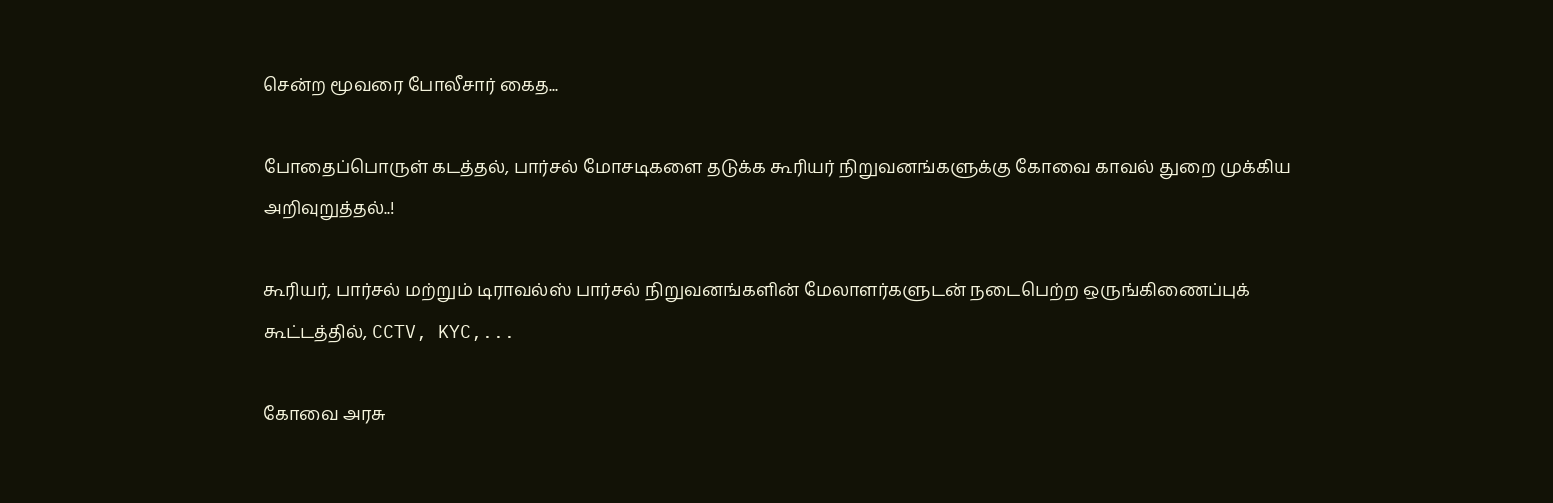சென்ற மூவரை போலீசார் கைத...

போதைப்பொருள் கடத்தல், பார்சல் மோசடிகளை தடுக்க கூரியர் நிறுவனங்களுக்கு கோவை காவல் துறை முக்கிய அறிவுறுத்தல்..!

கூரியர், பார்சல் மற்றும் டிராவல்ஸ் பார்சல் நிறுவனங்களின் மேலாளர்களுடன் நடைபெற்ற ஒருங்கிணைப்புக் கூட்டத்தில், CCTV, KYC,...

கோவை அரசு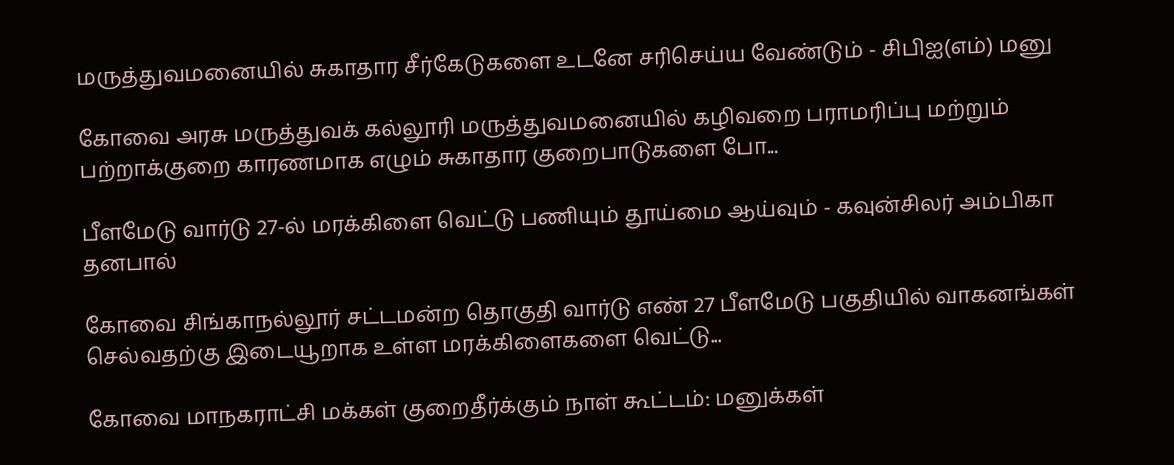மருத்துவமனையில் சுகாதார சீர்கேடுகளை உடனே சரிசெய்ய வேண்டும் - சிபிஐ(எம்) மனு

கோவை அரசு மருத்துவக் கல்லூரி மருத்துவமனையில் கழிவறை பராமரிப்பு மற்றும் பற்றாக்குறை காரணமாக எழும் சுகாதார குறைபாடுகளை போ...

பீளமேடு வார்டு 27-ல் மரக்கிளை வெட்டு பணியும் தூய்மை ஆய்வும் - கவுன்சிலர் அம்பிகா தனபால்

கோவை சிங்காநல்லூர் சட்டமன்ற தொகுதி வார்டு எண் 27 பீளமேடு பகுதியில் வாகனங்கள் செல்வதற்கு இடையூறாக உள்ள மரக்கிளைகளை வெட்டு...

கோவை மாநகராட்சி மக்கள் குறைதீர்க்கும் நாள் கூட்டம்: மனுக்கள்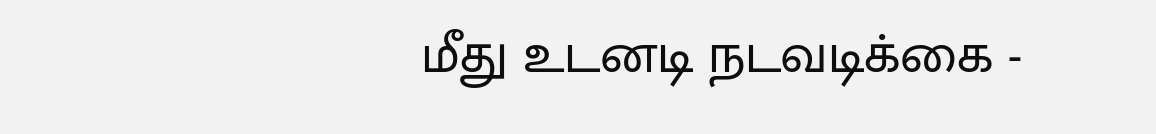மீது உடனடி நடவடிக்கை -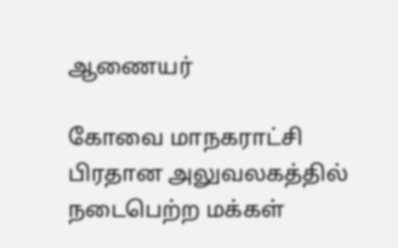ஆணையர்

கோவை மாநகராட்சி பிரதான அலுவலகத்தில் நடைபெற்ற மக்கள்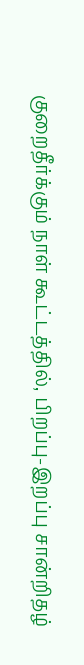குறைதீர்க்கும் நாள் கூட்டத்தில், பிறப்பு-இறப்பு சான்றிதழ்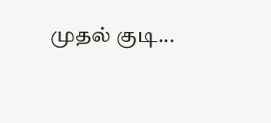முதல் குடி...